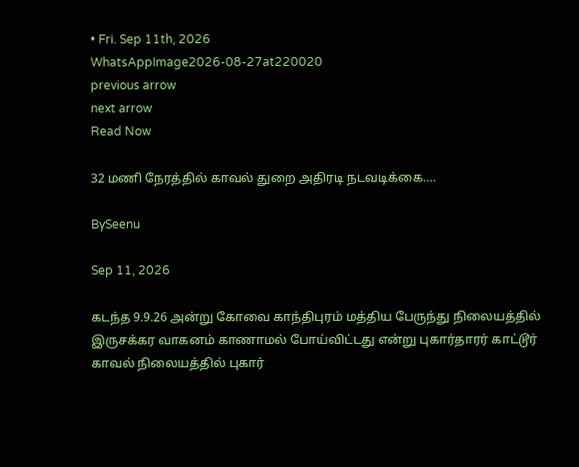• Fri. Sep 11th, 2026
WhatsAppImage2026-08-27at220020
previous arrow
next arrow
Read Now

32 மணி நேரத்தில் காவல் துறை அதிரடி நடவடிக்கை….

BySeenu

Sep 11, 2026

கடந்த 9.9.26 அன்று கோவை காந்திபுரம் மத்திய பேருந்து நிலையத்தில் இருசக்கர வாகனம் காணாமல் போய்விட்டது என்று புகார்தாரர் காட்டூர் காவல் நிலையத்தில் புகார்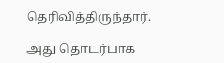தெரிவித்திருந்தார்.

அது தொடர்பாக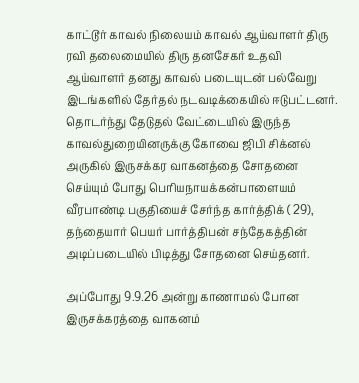காட்டூர் காவல் நிலையம் காவல் ஆய்வாளர் திரு ரவி தலைமையில் திரு தனசேகர் உதவி ஆய்வாளர் தனது காவல் படையுடன் பல்வேறு இடங்களில் தேர்தல் நடவடிக்கையில் ஈடுபட்டனர். தொடர்ந்து தேடுதல் வேட்டையில் இருந்த காவல்துறையினருக்கு கோவை ஜிபி சிக்னல் அருகில் இருசக்கர வாகனத்தை சோதனை செய்யும் போது பெரியநாயக்கன்பாளையம் வீரபாண்டி பகுதியைச் சேர்ந்த கார்த்திக் ( 29), தந்தையார் பெயர் பார்த்திபன் சந்தேகத்தின் அடிப்படையில் பிடித்து சோதனை செய்தனர்.

அப்போது 9.9.26 அன்று காணாமல் போன இருசக்கரத்தை வாகனம்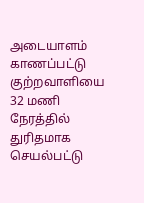அடையாளம் காணப்பட்டு குற்றவாளியை 32 மணி நேரத்தில் துரிதமாக செயல்பட்டு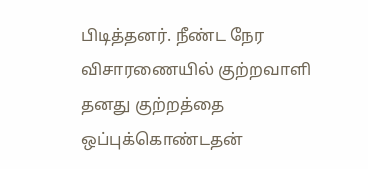பிடித்தனர். நீண்ட நேர விசாரணையில் குற்றவாளி தனது குற்றத்தை ஒப்புக்கொண்டதன்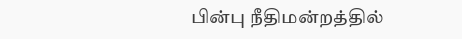பின்பு நீதிமன்றத்தில்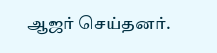ஆஜர் செய்தனர்.